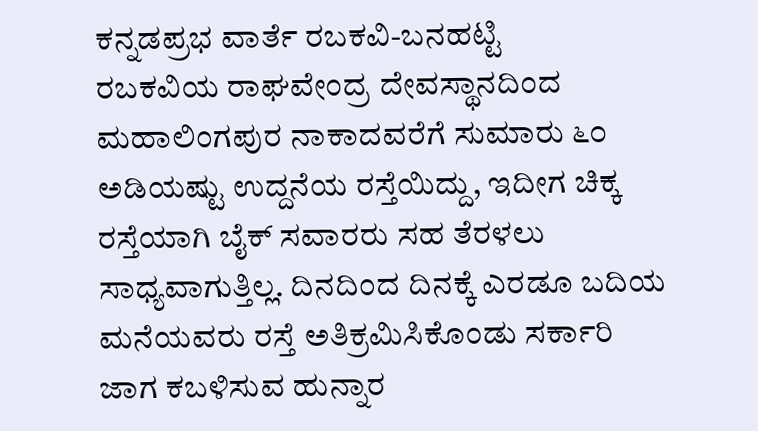ಕನ್ನಡಪ್ರಭ ವಾರ್ತೆ ರಬಕವಿ-ಬನಹಟ್ಟಿ
ರಬಕವಿಯ ರಾಘವೇಂದ್ರ ದೇವಸ್ಥಾನದಿಂದ ಮಹಾಲಿಂಗಪುರ ನಾಕಾದವರೆಗೆ ಸುಮಾರು ೬೦ ಅಡಿಯಷ್ಟು ಉದ್ದನೆಯ ರಸ್ತೆಯಿದ್ದು, ಇದೀಗ ಚಿಕ್ಕ ರಸ್ತೆಯಾಗಿ ಬೈಕ್ ಸವಾರರು ಸಹ ತೆರಳಲು ಸಾಧ್ಯವಾಗುತ್ತಿಲ್ಲ. ದಿನದಿಂದ ದಿನಕ್ಕೆ ಎರಡೂ ಬದಿಯ ಮನೆಯವರು ರಸ್ತೆ ಅತಿಕ್ರಮಿಸಿಕೊಂಡು ಸರ್ಕಾರಿ ಜಾಗ ಕಬಳಿಸುವ ಹುನ್ನಾರ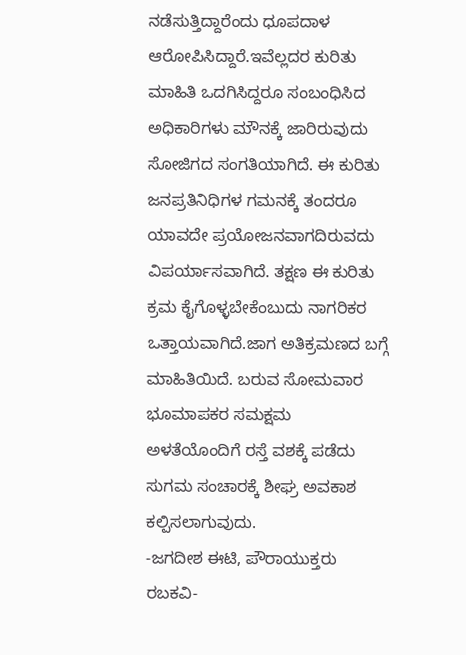ನಡೆಸುತ್ತಿದ್ದಾರೆಂದು ಧೂಪದಾಳ ಆರೋಪಿಸಿದ್ದಾರೆ.ಇವೆಲ್ಲದರ ಕುರಿತು ಮಾಹಿತಿ ಒದಗಿಸಿದ್ದರೂ ಸಂಬಂಧಿಸಿದ ಅಧಿಕಾರಿಗಳು ಮೌನಕ್ಕೆ ಜಾರಿರುವುದು ಸೋಜಿಗದ ಸಂಗತಿಯಾಗಿದೆ. ಈ ಕುರಿತು ಜನಪ್ರತಿನಿಧಿಗಳ ಗಮನಕ್ಕೆ ತಂದರೂ ಯಾವದೇ ಪ್ರಯೋಜನವಾಗದಿರುವದು ವಿಪರ್ಯಾಸವಾಗಿದೆ. ತಕ್ಷಣ ಈ ಕುರಿತು ಕ್ರಮ ಕೈಗೊಳ್ಳಬೇಕೆಂಬುದು ನಾಗರಿಕರ ಒತ್ತಾಯವಾಗಿದೆ.ಜಾಗ ಅತಿಕ್ರಮಣದ ಬಗ್ಗೆ ಮಾಹಿತಿಯಿದೆ. ಬರುವ ಸೋಮವಾರ ಭೂಮಾಪಕರ ಸಮಕ್ಷಮ ಅಳತೆಯೊಂದಿಗೆ ರಸ್ತೆ ವಶಕ್ಕೆ ಪಡೆದು ಸುಗಮ ಸಂಚಾರಕ್ಕೆ ಶೀಘ್ರ ಅವಕಾಶ ಕಲ್ಪಿಸಲಾಗುವುದು.
-ಜಗದೀಶ ಈಟಿ, ಪೌರಾಯುಕ್ತರು ರಬಕವಿ-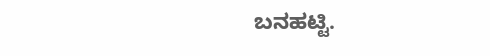ಬನಹಟ್ಟಿ.